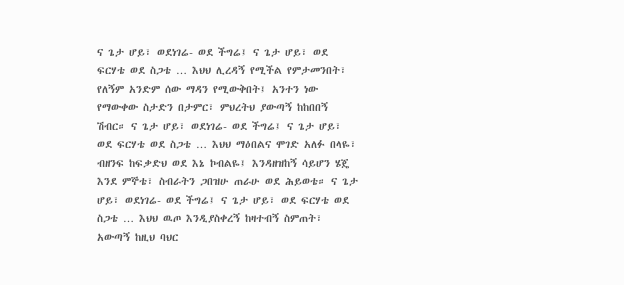ና ጌታ ሆይ፣ ወደነገሬ- ወደ ችግሬ፤ ና ጌታ ሆይ፣ ወደ ፍርሃቴ ወደ ስጋቴ … እህህ ሊረዳኝ የሚችል የምታመንበት፣ የለኝም አንድም ሰው ማዳን የሚውቅበት፤ አንተን ነው የማውቀው ስታድን በታምር፣ ምህረትህ ያውጣኝ ከከበበኝ ሽብር። ና ጌታ ሆይ፣ ወደነገሬ- ወደ ችግሬ፤ ና ጌታ ሆይ፣ ወደ ፍርሃቴ ወደ ስጋቴ … እህህ ማዕበልና ሞገድ አለፉ በላዬ፣ ብዘንፍ ከፍቃድህ ወደ እኔ ኮብልዬ፤ እንዳዘዝከኝ ሳይሆን ሄጄ እንደ ምኞቴ፣ ስብራትን ጋበዝሁ ጠራሁ ወደ ሕይወቴ። ና ጌታ ሆይ፣ ወደነገሬ- ወደ ችግሬ፤ ና ጌታ ሆይ፣ ወደ ፍርሃቴ ወደ ስጋቴ … እህህ ዉጦ እንዲያስቀረኝ ከዛተብኝ ስምጠት፣ አውጣኝ ከዚህ ባህር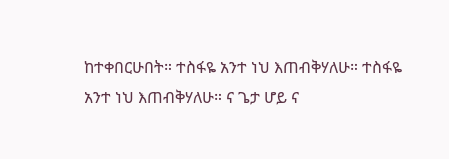ከተቀበርሁበት። ተስፋዬ አንተ ነህ እጠብቅሃለሁ። ተስፋዬ አንተ ነህ እጠብቅሃለሁ። ና ጌታ ሆይ ና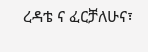ረዳቴ ና ፈርቻለሁና፣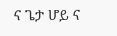ና ጌታ ሆይ ና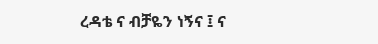ረዳቴ ና ብቻዬን ነኝና ፤ ና